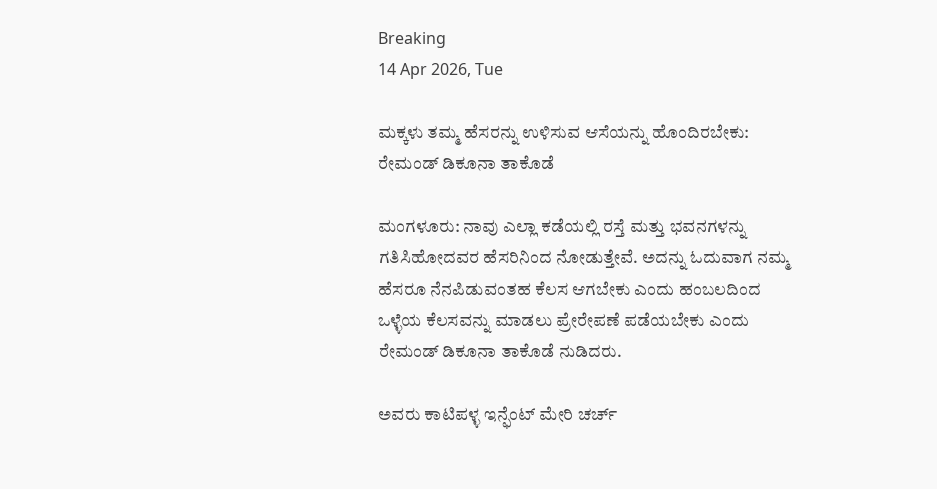Breaking
14 Apr 2026, Tue

ಮಕ್ಕಳು ತಮ್ಮ ಹೆಸರನ್ನು ಉಳಿಸುವ ಆಸೆಯನ್ನು ಹೊಂದಿರಬೇಕು: ರೇಮಂಡ್ ಡಿಕೂನಾ ತಾಕೊಡೆ

ಮಂಗಳೂರು: ನಾವು ಎಲ್ಲಾ ಕಡೆಯಲ್ಲಿ ರಸ್ತೆ ಮತ್ತು ಭವನಗಳನ್ನು ಗತಿಸಿಹೋದವರ ಹೆಸರಿನಿಂದ ನೋಡುತ್ತೇವೆ. ಅದನ್ನು ಓದುವಾಗ ನಮ್ಮ ಹೆಸರೂ ನೆನಪಿಡುವಂತಹ ಕೆಲಸ ಆಗಬೇಕು ಎಂದು ಹಂಬಲದಿಂದ ಒಳ್ಳೆಯ ಕೆಲಸವನ್ನು ಮಾಡಲು ಪ್ರೇರೇಪಣೆ ಪಡೆಯಬೇಕು ಎಂದು ರೇಮಂಡ್ ಡಿಕೂನಾ ತಾಕೊಡೆ ನುಡಿದರು.

ಅವರು ಕಾಟಿಪಳ್ಳ ಇನ್ಫೆಂಟ್ ಮೇರಿ ಚರ್ಚ್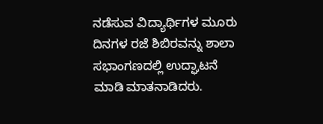ನಡೆಸುವ ವಿದ್ಯಾರ್ಥಿಗಳ ಮೂರು ದಿನಗಳ ರಜೆ ಶಿಬಿರವನ್ನು ಶಾಲಾ ಸಭಾಂಗಣದಲ್ಲಿ ಉದ್ಘಾಟನೆ ಮಾಡಿ ಮಾತನಾಡಿದರು.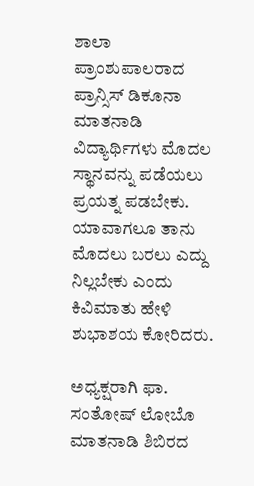ಶಾಲಾ ಪ್ರಾಂಶುಪಾಲರಾದ ಪ್ರಾನ್ಸಿಸ್ ಡಿಕೂನಾ ಮಾತನಾಡಿ ವಿದ್ಯಾರ್ಥಿಗಳು ಮೊದಲ ಸ್ಥಾನವನ್ನು ಪಡೆಯಲು ಪ್ರಯತ್ನ ಪಡಬೇಕು. ಯಾವಾಗಲೂ ತಾನು ಮೊದಲು ಬರಲು ಎದ್ದು ನಿಲ್ಲಬೇಕು ಎಂದು ಕಿವಿಮಾತು ಹೇಳಿ ಶುಭಾಶಯ ಕೋರಿದರು.

ಅಧ್ಯಕ್ಷರಾಗಿ ಫಾ. ಸಂತೋಷ್ ಲೋಬೊ ಮಾತನಾಡಿ ಶಿಬಿರದ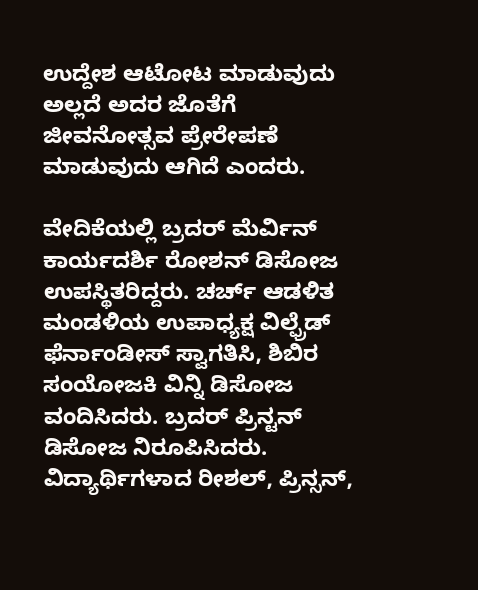ಉದ್ದೇಶ ಆಟೋಟ ಮಾಡುವುದು ಅಲ್ಲದೆ ಅದರ ಜೊತೆಗೆ ಜೀವನೋತ್ಸವ ಪ್ರೇರೇಪಣೆ ಮಾಡುವುದು ಆಗಿದೆ ಎಂದರು.

ವೇದಿಕೆಯಲ್ಲಿ ಬ್ರದರ್ ಮೆರ್ವಿನ್ ಕಾರ್ಯದರ್ಶಿ ರೋಶನ್ ಡಿಸೋಜ ಉಪಸ್ಥಿತರಿದ್ದರು. ಚರ್ಚ್ ಆಡಳಿತ ಮಂಡಳಿಯ ಉಪಾಧ್ಯಕ್ಷ ವಿಲ್ಫ್ರೆಡ್ ಫೆರ್ನಾಂಡೀಸ್ ಸ್ವಾಗತಿಸಿ, ಶಿಬಿರ ಸಂಯೋಜಕಿ ವಿನ್ನಿ ಡಿಸೋಜ ವಂದಿಸಿದರು. ಬ್ರದರ್‌ ಪ್ರಿನ್ಟನ್ ಡಿಸೋಜ ನಿರೂಪಿಸಿದರು. ವಿದ್ಯಾರ್ಥಿಗಳಾದ ರೀಶಲ್, ಪ್ರಿನ್ಸನ್,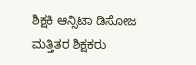ಶಿಕ್ಷಕಿ ಆನ್ಸಿಟಾ ಡಿಸೋಜ ಮತ್ತಿತರ ಶಿಕ್ಷಕರು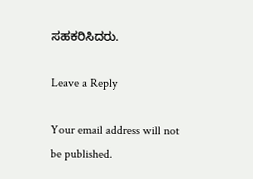ಸಹಕರಿಸಿದರು.

Leave a Reply

Your email address will not be published.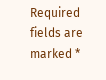Required fields are marked *